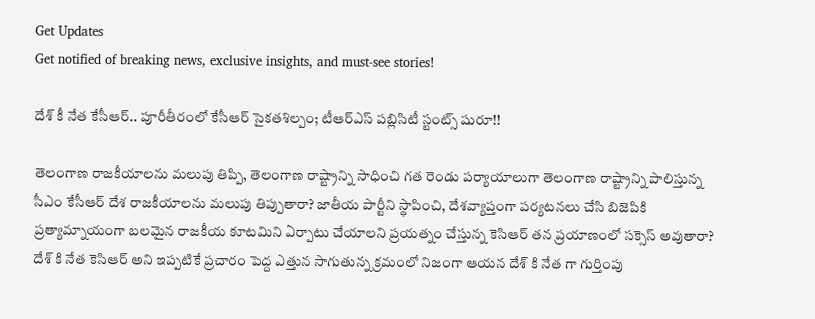Get Updates
Get notified of breaking news, exclusive insights, and must-see stories!

దేశ్ కీ నేత కేసీఆర్.. పూరీతీరంలో కేసీఆర్ సైకతశిల్పం; టీఆర్ఎస్ పబ్లిసిటీ స్టంట్స్ షురూ!!

తెలంగాణ రాజకీయాలను మలుపు తిప్పి, తెలంగాణ రాష్ట్రాన్ని సాధించి గత రెండు పర్యాయాలుగా తెలంగాణ రాష్ట్రాన్ని పాలిస్తున్న సీఎం కేసీఆర్ దేశ రాజకీయాలను మలుపు తిప్పుతారా? జాతీయ పార్టీని స్థాపించి, దేశవ్యాప్తంగా పర్యటనలు చేసి బిజెపికి ప్రత్యామ్నాయంగా బలమైన రాజకీయ కూటమిని ఏర్పాటు చేయాలని ప్రయత్నం చేస్తున్న కెసిఆర్ తన ప్రయాణంలో సక్సెస్ అవుతారా? దేశ్ కి నేత కెసిఆర్ అని ఇప్పటికే ప్రచారం పెద్ద ఎత్తున సాగుతున్న క్రమంలో నిజంగా ఆయన దేశ్ కి నేత గా గుర్తింపు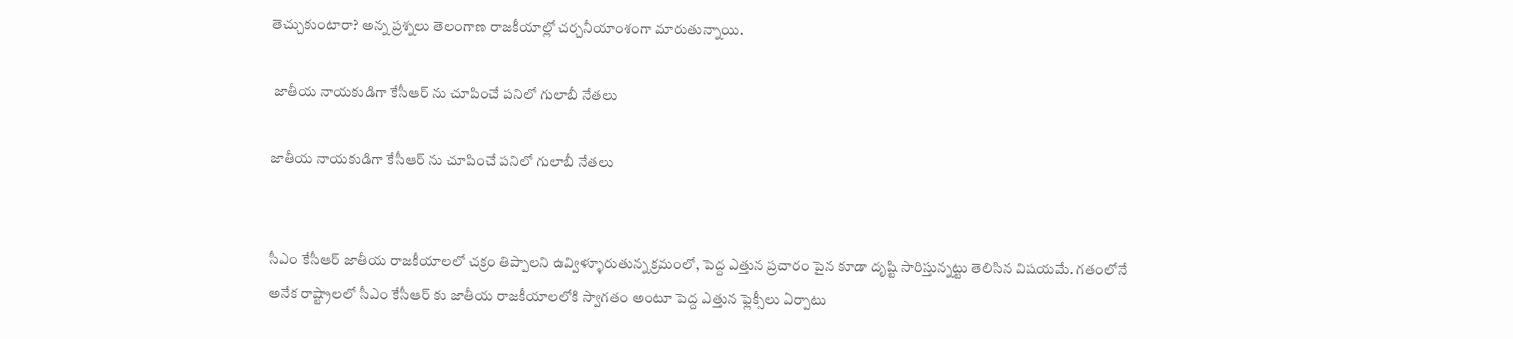తెచ్చుకుంటారా? అన్న ప్రశ్నలు తెలంగాణ రాజకీయాల్లో చర్చనీయాంశంగా మారుతున్నాయి.

 జాతీయ నాయకుడిగా కేసీఆర్ ను చూపించే పనిలో గులాబీ నేతలు

జాతీయ నాయకుడిగా కేసీఆర్ ను చూపించే పనిలో గులాబీ నేతలు


సీఎం కేసీఆర్ జాతీయ రాజకీయాలలో చక్రం తిప్పాలని ఉవ్విళ్ళూరుతున్న క్రమంలో, పెద్ద ఎత్తున ప్రచారం పైన కూడా దృష్టి సారిస్తున్నట్టు తెలిసిన విషయమే. గతంలోనే అనేక రాష్ట్రాలలో సీఎం కేసీఆర్ కు జాతీయ రాజకీయాలలోకి స్వాగతం అంటూ పెద్ద ఎత్తున ఫ్లెక్సీలు ఏర్పాటు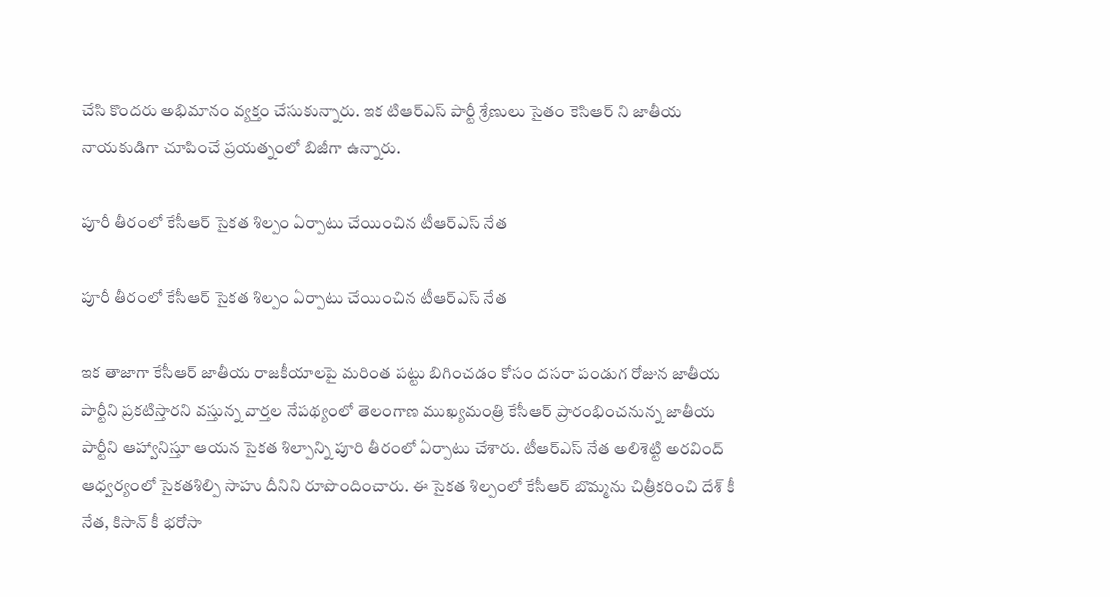చేసి కొందరు అభిమానం వ్యక్తం చేసుకున్నారు. ఇక టిఆర్ఎస్ పార్టీ శ్రేణులు సైతం కెసిఆర్ ని జాతీయ నాయకుడిగా చూపించే ప్రయత్నంలో బిజీగా ఉన్నారు.

పూరీ తీరంలో కేసీఆర్ సైకత శిల్పం ఏర్పాటు చేయించిన టీఆర్ఎస్ నేత

పూరీ తీరంలో కేసీఆర్ సైకత శిల్పం ఏర్పాటు చేయించిన టీఆర్ఎస్ నేత

ఇక తాజాగా కేసీఆర్ జాతీయ రాజకీయాలపై మరింత పట్టు బిగించడం కోసం దసరా పండుగ రోజున జాతీయ పార్టీని ప్రకటిస్తారని వస్తున్న వార్తల నేపథ్యంలో తెలంగాణ ముఖ్యమంత్రి కేసీఆర్ ప్రారంభించనున్న జాతీయ పార్టీని ఆహ్వానిస్తూ ఆయన సైకత శిల్పాన్ని పూరి తీరంలో ఏర్పాటు చేశారు. టీఆర్ఎస్ నేత అలిశెట్టి అరవింద్ ఆధ్వర్యంలో సైకతశిల్పి సాహు దీనిని రూపొందించారు. ఈ సైకత శిల్పంలో కేసీఆర్ బొమ్మను చిత్రీకరించి దేశ్ కీ నేత, కిసాన్ కీ భరోసా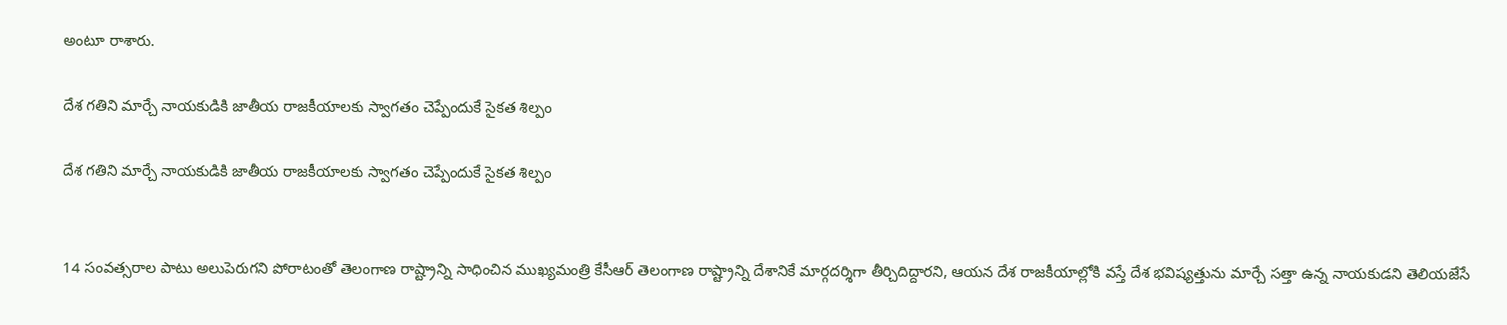అంటూ రాశారు.

దేశ గతిని మార్చే నాయకుడికి జాతీయ రాజకీయాలకు స్వాగతం చెప్పేందుకే సైకత శిల్పం

దేశ గతిని మార్చే నాయకుడికి జాతీయ రాజకీయాలకు స్వాగతం చెప్పేందుకే సైకత శిల్పం


14 సంవత్సరాల పాటు అలుపెరుగని పోరాటంతో తెలంగాణ రాష్ట్రాన్ని సాధించిన ముఖ్యమంత్రి కేసీఆర్ తెలంగాణ రాష్ట్రాన్ని దేశానికే మార్గదర్శిగా తీర్చిదిద్దారని, ఆయన దేశ రాజకీయాల్లోకి వస్తే దేశ భవిష్యత్తును మార్చే సత్తా ఉన్న నాయకుడని తెలియజేసే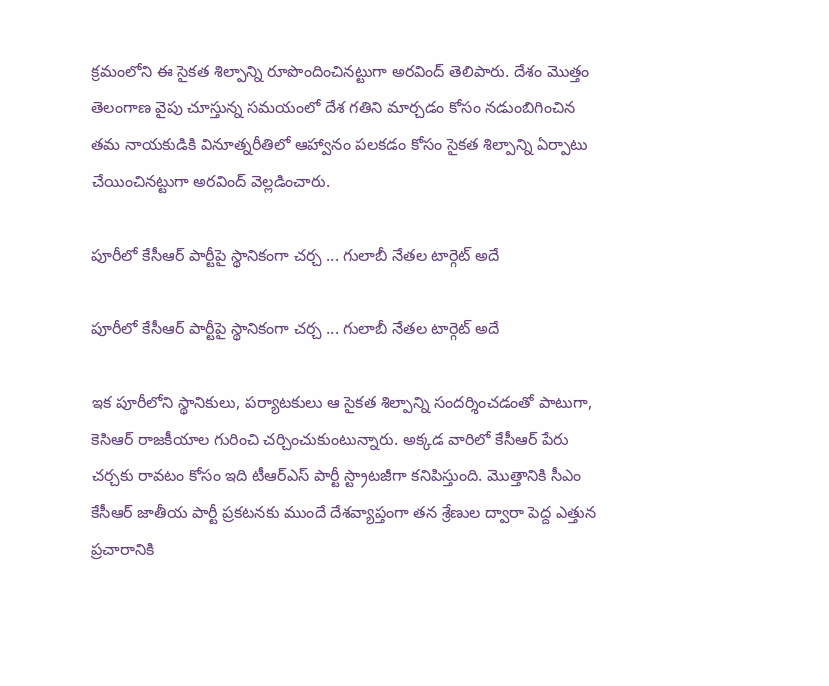క్రమంలోని ఈ సైకత శిల్పాన్ని రూపొందించినట్టుగా అరవింద్ తెలిపారు. దేశం మొత్తం తెలంగాణ వైపు చూస్తున్న సమయంలో దేశ గతిని మార్చడం కోసం నడుంబిగించిన తమ నాయకుడికి వినూత్నరీతిలో ఆహ్వానం పలకడం కోసం సైకత శిల్పాన్ని ఏర్పాటు చేయించినట్టుగా అరవింద్ వెల్లడించారు.

పూరీలో కేసీఆర్ పార్టీపై స్థానికంగా చర్చ ... గులాబీ నేతల టార్గెట్ అదే

పూరీలో కేసీఆర్ పార్టీపై స్థానికంగా చర్చ ... గులాబీ నేతల టార్గెట్ అదే

ఇక పూరీలోని స్థానికులు, పర్యాటకులు ఆ సైకత శిల్పాన్ని సందర్శించడంతో పాటుగా, కెసిఆర్ రాజకీయాల గురించి చర్చించుకుంటున్నారు. అక్కడ వారిలో కేసీఆర్ పేరు చర్చకు రావటం కోసం ఇది టీఆర్ఎస్ పార్టీ స్ట్రాటజీగా కనిపిస్తుంది. మొత్తానికి సీఎం కేసీఆర్ జాతీయ పార్టీ ప్రకటనకు ముందే దేశవ్యాప్తంగా తన శ్రేణుల ద్వారా పెద్ద ఎత్తున ప్రచారానికి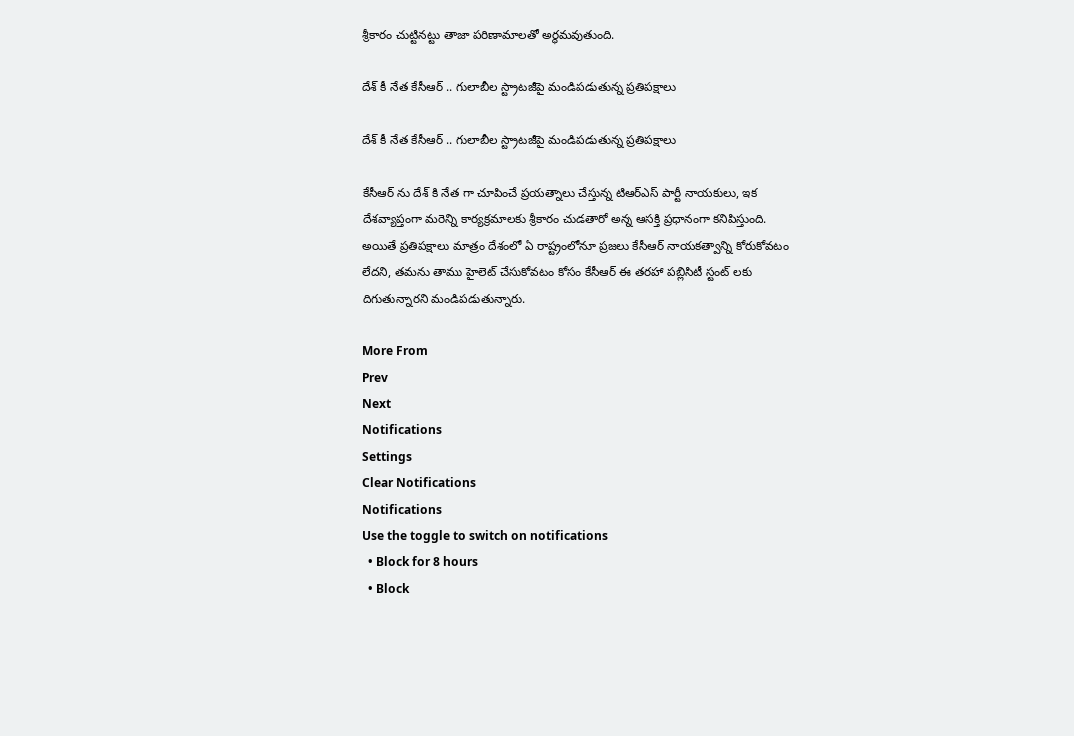శ్రీకారం చుట్టినట్టు తాజా పరిణామాలతో అర్థమవుతుంది.

దేశ్ కీ నేత కేసీఆర్ .. గులాబీల స్ట్రాటజీపై మండిపడుతున్న ప్రతిపక్షాలు

దేశ్ కీ నేత కేసీఆర్ .. గులాబీల స్ట్రాటజీపై మండిపడుతున్న ప్రతిపక్షాలు

కేసీఆర్ ను దేశ్ కి నేత గా చూపించే ప్రయత్నాలు చేస్తున్న టిఆర్ఎస్ పార్టీ నాయకులు, ఇక దేశవ్యాప్తంగా మరెన్ని కార్యక్రమాలకు శ్రీకారం చుడతారో అన్న ఆసక్తి ప్రధానంగా కనిపిస్తుంది. అయితే ప్రతిపక్షాలు మాత్రం దేశంలో ఏ రాష్ట్రంలోనూ ప్రజలు కేసీఆర్ నాయకత్వాన్ని కోరుకోవటం లేదని, తమను తాము హైలెట్ చేసుకోవటం కోసం కేసీఆర్ ఈ తరహా పబ్లిసిటీ స్టంట్ లకు దిగుతున్నారని మండిపడుతున్నారు.

More From
Prev
Next
Notifications
Settings
Clear Notifications
Notifications
Use the toggle to switch on notifications
  • Block for 8 hours
  • Block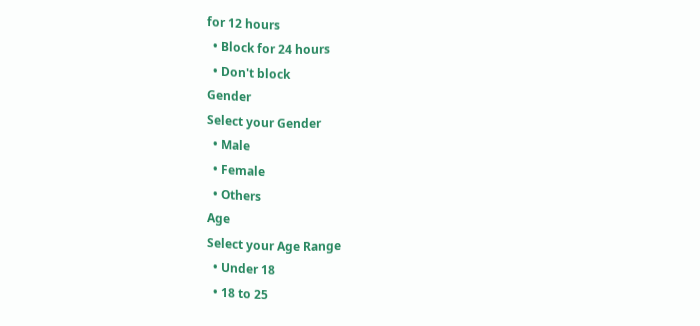for 12 hours
  • Block for 24 hours
  • Don't block
Gender
Select your Gender
  • Male
  • Female
  • Others
Age
Select your Age Range
  • Under 18
  • 18 to 25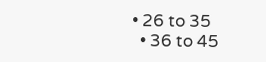• 26 to 35
  • 36 to 45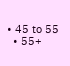• 45 to 55
  • 55+